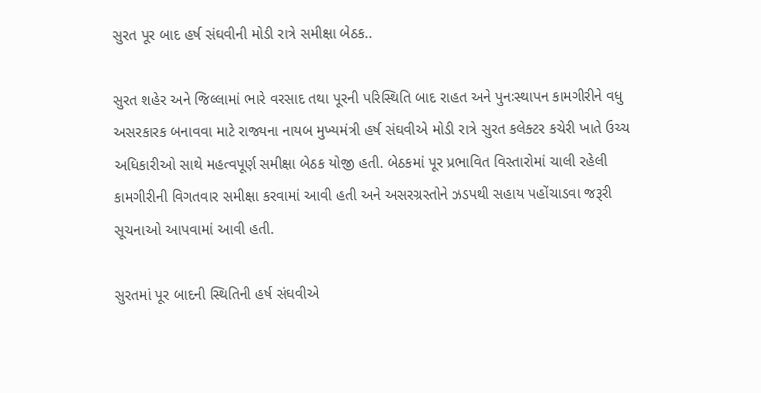સુરત પૂર બાદ હર્ષ સંઘવીની મોડી રાત્રે સમીક્ષા બેઠક..

સુરત શહેર અને જિલ્લામાં ભારે વરસાદ તથા પૂરની પરિસ્થિતિ બાદ રાહત અને પુનઃસ્થાપન કામગીરીને વધુ અસરકારક બનાવવા માટે રાજ્યના નાયબ મુખ્યમંત્રી હર્ષ સંઘવીએ મોડી રાત્રે સુરત કલેક્ટર કચેરી ખાતે ઉચ્ચ અધિકારીઓ સાથે મહત્વપૂર્ણ સમીક્ષા બેઠક યોજી હતી. બેઠકમાં પૂર પ્રભાવિત વિસ્તારોમાં ચાલી રહેલી કામગીરીની વિગતવાર સમીક્ષા કરવામાં આવી હતી અને અસરગ્રસ્તોને ઝડપથી સહાય પહોંચાડવા જરૂરી સૂચનાઓ આપવામાં આવી હતી.

સુરતમાં પૂર બાદની સ્થિતિની હર્ષ સંઘવીએ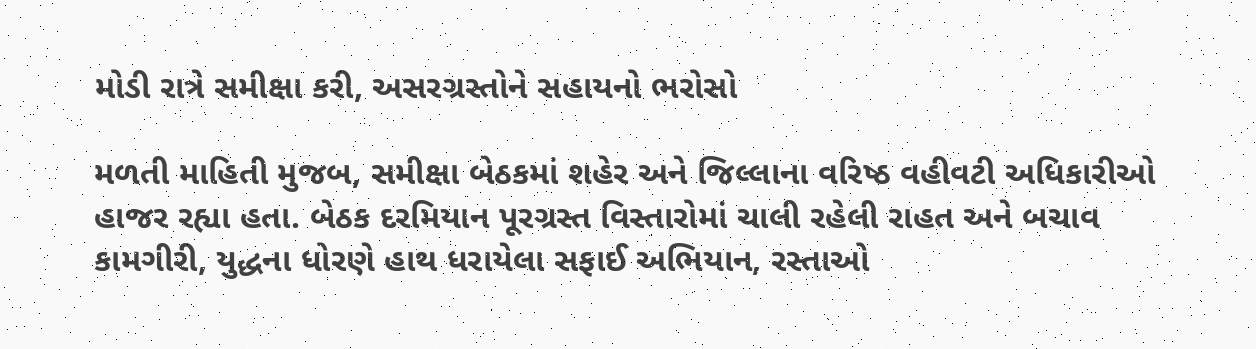મોડી રાત્રે સમીક્ષા કરી, અસરગ્રસ્તોને સહાયનો ભરોસો

મળતી માહિતી મુજબ, સમીક્ષા બેઠકમાં શહેર અને જિલ્લાના વરિષ્ઠ વહીવટી અધિકારીઓ હાજર રહ્યા હતા. બેઠક દરમિયાન પૂરગ્રસ્ત વિસ્તારોમાં ચાલી રહેલી રાહત અને બચાવ કામગીરી, યુદ્ધના ધોરણે હાથ ધરાયેલા સફાઈ અભિયાન, રસ્તાઓ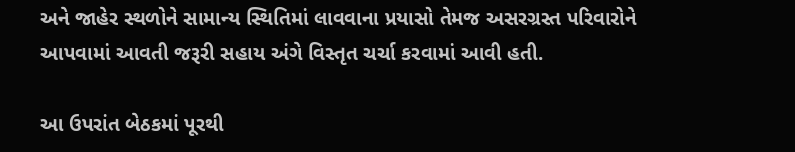અને જાહેર સ્થળોને સામાન્ય સ્થિતિમાં લાવવાના પ્રયાસો તેમજ અસરગ્રસ્ત પરિવારોને આપવામાં આવતી જરૂરી સહાય અંગે વિસ્તૃત ચર્ચા કરવામાં આવી હતી.

આ ઉપરાંત બેઠકમાં પૂરથી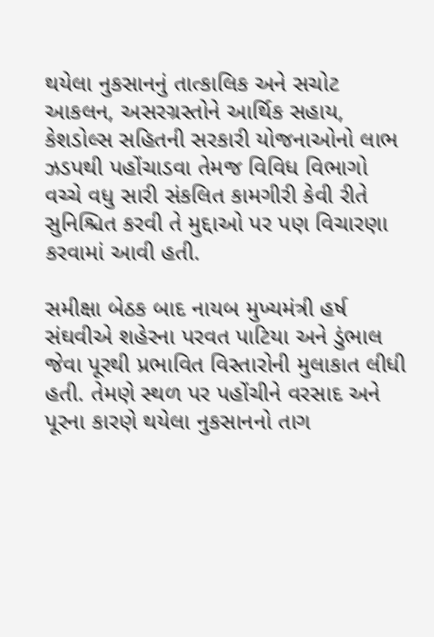થયેલા નુકસાનનું તાત્કાલિક અને સચોટ આકલન, અસરગ્રસ્તોને આર્થિક સહાય, કેશડોલ્સ સહિતની સરકારી યોજનાઓનો લાભ ઝડપથી પહોંચાડવા તેમજ વિવિધ વિભાગો વચ્ચે વધુ સારી સંકલિત કામગીરી કેવી રીતે સુનિશ્ચિત કરવી તે મુદ્દાઓ પર પણ વિચારણા કરવામાં આવી હતી.

સમીક્ષા બેઠક બાદ નાયબ મુખ્યમંત્રી હર્ષ સંઘવીએ શહેરના પરવત પાટિયા અને ડુંભાલ જેવા પૂરથી પ્રભાવિત વિસ્તારોની મુલાકાત લીધી હતી. તેમણે સ્થળ પર પહોંચીને વરસાદ અને પૂરના કારણે થયેલા નુકસાનનો તાગ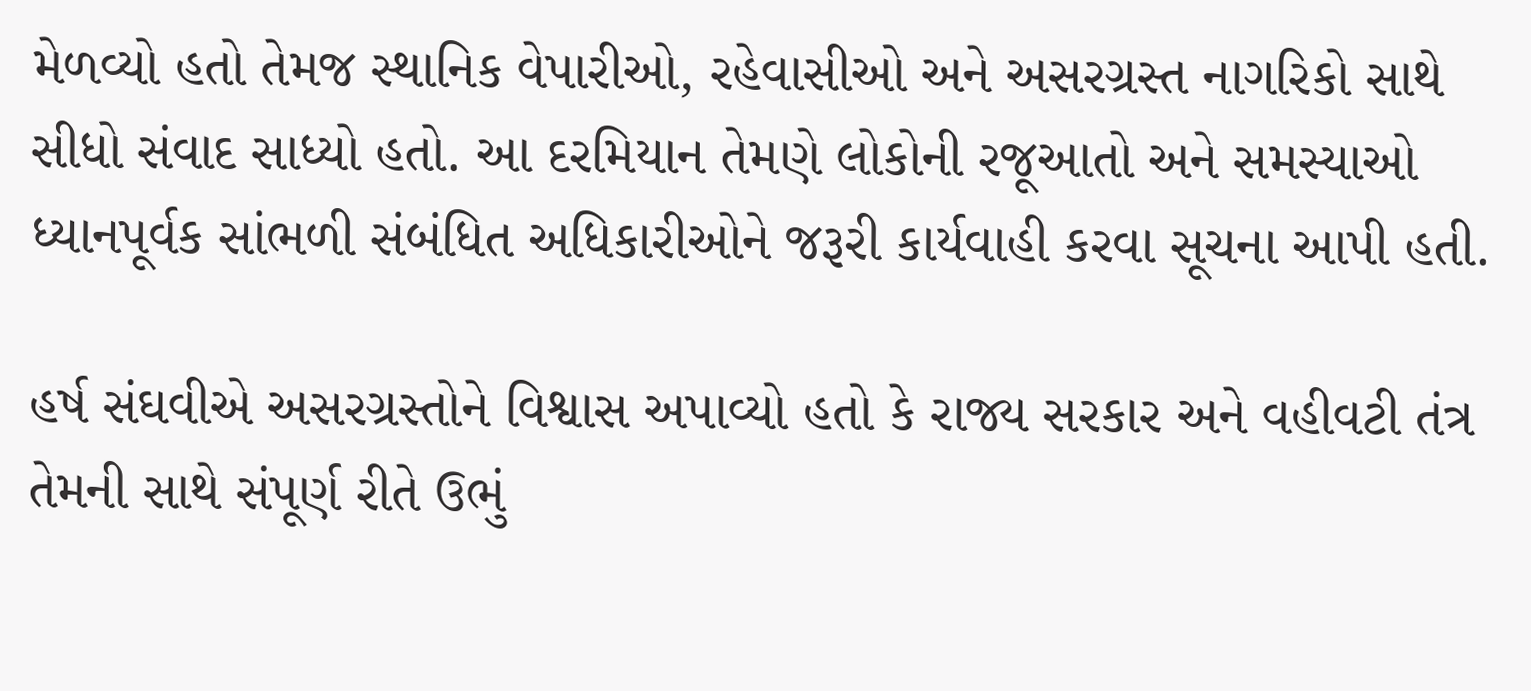મેળવ્યો હતો તેમજ સ્થાનિક વેપારીઓ, રહેવાસીઓ અને અસરગ્રસ્ત નાગરિકો સાથે સીધો સંવાદ સાધ્યો હતો. આ દરમિયાન તેમણે લોકોની રજૂઆતો અને સમસ્યાઓ ધ્યાનપૂર્વક સાંભળી સંબંધિત અધિકારીઓને જરૂરી કાર્યવાહી કરવા સૂચના આપી હતી.

હર્ષ સંઘવીએ અસરગ્રસ્તોને વિશ્વાસ અપાવ્યો હતો કે રાજ્ય સરકાર અને વહીવટી તંત્ર તેમની સાથે સંપૂર્ણ રીતે ઉભું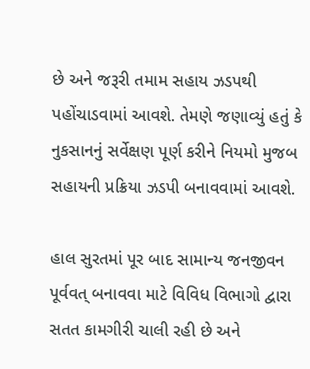છે અને જરૂરી તમામ સહાય ઝડપથી પહોંચાડવામાં આવશે. તેમણે જણાવ્યું હતું કે નુકસાનનું સર્વેક્ષણ પૂર્ણ કરીને નિયમો મુજબ સહાયની પ્રક્રિયા ઝડપી બનાવવામાં આવશે.

હાલ સુરતમાં પૂર બાદ સામાન્ય જનજીવન પૂર્વવત્ બનાવવા માટે વિવિધ વિભાગો દ્વારા સતત કામગીરી ચાલી રહી છે અને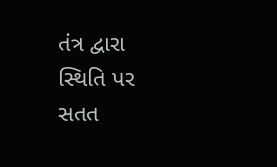તંત્ર દ્વારા સ્થિતિ પર સતત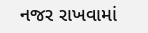નજર રાખવામાં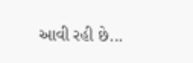આવી રહી છે...